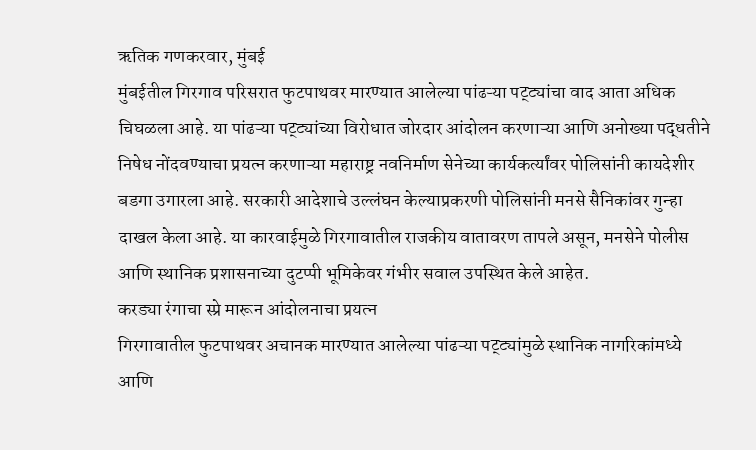ऋतिक गणकरवार, मुंबई
मुंबईतील गिरगाव परिसरात फुटपाथवर मारण्यात आलेल्या पांढऱ्या पट्ट्यांचा वाद आता अधिक चिघळला आहे. या पांढऱ्या पट्ट्यांच्या विरोधात जोरदार आंदोलन करणाऱ्या आणि अनोख्या पद्धतीने निषेध नोंदवण्याचा प्रयत्न करणाऱ्या महाराष्ट्र नवनिर्माण सेनेच्या कार्यकर्त्यांवर पोलिसांनी कायदेशीर बडगा उगारला आहे. सरकारी आदेशाचे उल्लंघन केल्याप्रकरणी पोलिसांनी मनसे सैनिकांवर गुन्हा दाखल केला आहे. या कारवाईमुळे गिरगावातील राजकीय वातावरण तापले असून, मनसेने पोलीस आणि स्थानिक प्रशासनाच्या दुटप्पी भूमिकेवर गंभीर सवाल उपस्थित केले आहेत.
करड्या रंगाचा स्प्रे मारून आंदोलनाचा प्रयत्न
गिरगावातील फुटपाथवर अचानक मारण्यात आलेल्या पांढऱ्या पट्ट्यांमुळे स्थानिक नागरिकांमध्ये आणि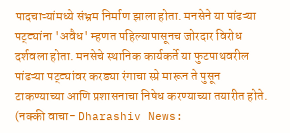पादचाऱ्यांमध्ये संभ्रम निर्माण झाला होता. मनसेने या पांढऱ्या पट्ट्यांना 'अवैध' म्हणत पहिल्यापासूनच जोरदार विरोध दर्शवला होता. मनसेचे स्थानिक कार्यकर्ते या फुटपाथवरील पांढऱ्या पट्ट्यांवर करड्या रंगाचा स्प्रे मारून ते पुसून टाकण्याच्या आणि प्रशासनाचा निषेध करण्याच्या तयारीत होते.
(नक्की वाचा- Dharashiv News: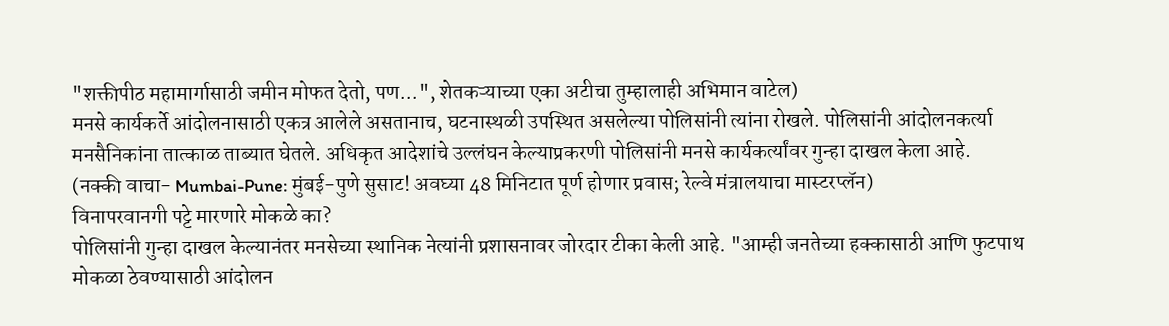"शक्तीपीठ महामार्गासाठी जमीन मोफत देतो, पण...", शेतकऱ्याच्या एका अटीचा तुम्हालाही अभिमान वाटेल)
मनसे कार्यकर्ते आंदोलनासाठी एकत्र आलेले असतानाच, घटनास्थळी उपस्थित असलेल्या पोलिसांनी त्यांना रोखले. पोलिसांनी आंदोलनकर्त्या मनसैनिकांना तात्काळ ताब्यात घेतले. अधिकृत आदेशांचे उल्लंघन केल्याप्रकरणी पोलिसांनी मनसे कार्यकर्त्यांवर गुन्हा दाखल केला आहे.
(नक्की वाचा- Mumbai-Pune: मुंबई-पुणे सुसाट! अवघ्या 48 मिनिटात पूर्ण होणार प्रवास; रेल्वे मंत्रालयाचा मास्टरप्लॅन)
विनापरवानगी पट्टे मारणारे मोकळे का?
पोलिसांनी गुन्हा दाखल केल्यानंतर मनसेच्या स्थानिक नेत्यांनी प्रशासनावर जोरदार टीका केली आहे. "आम्ही जनतेच्या हक्कासाठी आणि फुटपाथ मोकळा ठेवण्यासाठी आंदोलन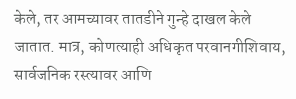केले, तर आमच्यावर तातडीने गुन्हे दाखल केले जातात. मात्र, कोणत्याही अधिकृत परवानगीशिवाय, सार्वजनिक रस्त्यावर आणि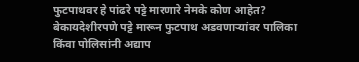फुटपाथवर हे पांढरे पट्टे मारणारे नेमके कोण आहेत? बेकायदेशीरपणे पट्टे मारून फुटपाथ अडवणाऱ्यांवर पालिका किंवा पोलिसांनी अद्याप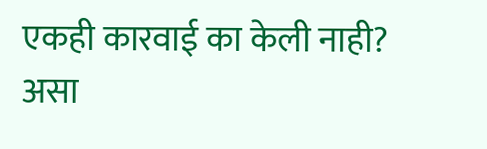एकही कारवाई का केली नाही? असा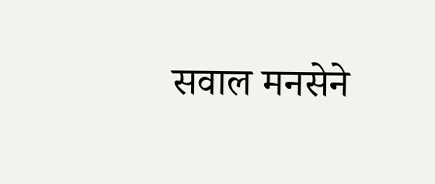सवाल मनसेने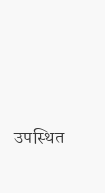उपस्थित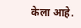केला आहे.